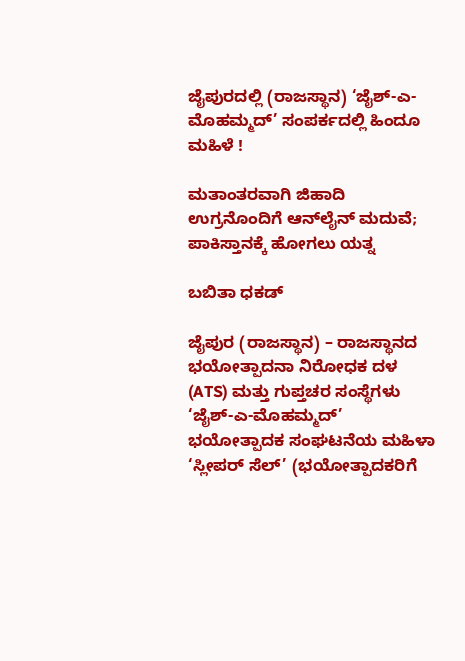ಜೈಪುರದಲ್ಲಿ (ರಾಜಸ್ಥಾನ) ‘ಜೈಶ್-ಎ-ಮೊಹಮ್ಮದ್’ ಸಂಪರ್ಕದಲ್ಲಿ ಹಿಂದೂ ಮಹಿಳೆ !

ಮತಾಂತರವಾಗಿ ಜಿಹಾದಿ ಉಗ್ರನೊಂದಿಗೆ ಆನ್‌ಲೈನ್ ಮದುವೆ; ಪಾಕಿಸ್ತಾನಕ್ಕೆ ಹೋಗಲು ಯತ್ನ

ಬಬಿತಾ ಧಕಡ್

ಜೈಪುರ (ರಾಜಸ್ಥಾನ) – ರಾಜಸ್ಥಾನದ ಭಯೋತ್ಪಾದನಾ ನಿರೋಧಕ ದಳ (ATS) ಮತ್ತು ಗುಪ್ತಚರ ಸಂಸ್ಥೆಗಳು ‘ಜೈಶ್-ಎ-ಮೊಹಮ್ಮದ್’ ಭಯೋತ್ಪಾದಕ ಸಂಘಟನೆಯ ಮಹಿಳಾ ‘ಸ್ಲೀಪರ್ ಸೆಲ್’ (ಭಯೋತ್ಪಾದಕರಿಗೆ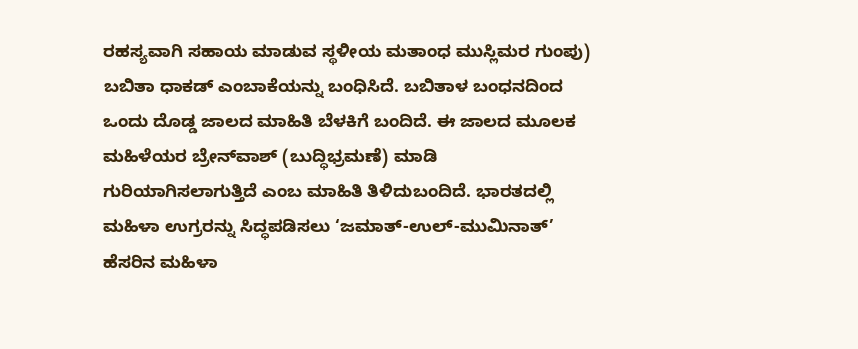ರಹಸ್ಯವಾಗಿ ಸಹಾಯ ಮಾಡುವ ಸ್ಥಳೀಯ ಮತಾಂಧ ಮುಸ್ಲಿಮರ ಗುಂಪು) ಬಬಿತಾ ಧಾಕಡ್ ಎಂಬಾಕೆಯನ್ನು ಬಂಧಿಸಿದೆ. ಬಬಿತಾಳ ಬಂಧನದಿಂದ ಒಂದು ದೊಡ್ಡ ಜಾಲದ ಮಾಹಿತಿ ಬೆಳಕಿಗೆ ಬಂದಿದೆ. ಈ ಜಾಲದ ಮೂಲಕ ಮಹಿಳೆಯರ ಬ್ರೇನ್‌ವಾಶ್ (ಬುದ್ಧಿಭ್ರಮಣೆ) ಮಾಡಿ ಗುರಿಯಾಗಿಸಲಾಗುತ್ತಿದೆ ಎಂಬ ಮಾಹಿತಿ ತಿಳಿದುಬಂದಿದೆ. ಭಾರತದಲ್ಲಿ ಮಹಿಳಾ ಉಗ್ರರನ್ನು ಸಿದ್ಧಪಡಿಸಲು ‘ಜಮಾತ್-ಉಲ್-ಮುಮಿನಾತ್’ ಹೆಸರಿನ ಮಹಿಳಾ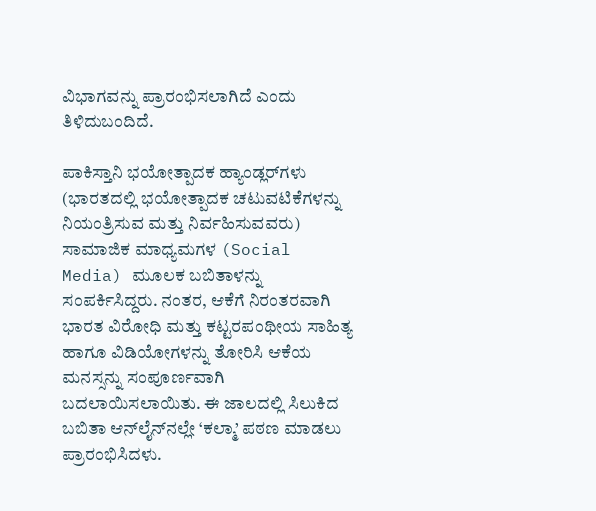ವಿಭಾಗವನ್ನು ಪ್ರಾರಂಭಿಸಲಾಗಿದೆ ಎಂದು ತಿಳಿದುಬಂದಿದೆ.

ಪಾಕಿಸ್ತಾನಿ ಭಯೋತ್ಪಾದಕ ಹ್ಯಾಂಡ್ಲರ್‌ಗಳು (ಭಾರತದಲ್ಲಿ ಭಯೋತ್ಪಾದಕ ಚಟುವಟಿಕೆಗಳನ್ನು ನಿಯಂತ್ರಿಸುವ ಮತ್ತು ನಿರ್ವಹಿಸುವವರು) ಸಾಮಾಜಿಕ ಮಾಧ್ಯಮಗಳ (Social Media) ಮೂಲಕ ಬಬಿತಾಳನ್ನು ಸಂಪರ್ಕಿಸಿದ್ದರು. ನಂತರ, ಆಕೆಗೆ ನಿರಂತರವಾಗಿ ಭಾರತ ವಿರೋಧಿ ಮತ್ತು ಕಟ್ಟರಪಂಥೀಯ ಸಾಹಿತ್ಯ ಹಾಗೂ ವಿಡಿಯೋಗಳನ್ನು ತೋರಿಸಿ ಆಕೆಯ ಮನಸ್ಸನ್ನು ಸಂಪೂರ್ಣವಾಗಿ ಬದಲಾಯಿಸಲಾಯಿತು. ಈ ಜಾಲದಲ್ಲಿ ಸಿಲುಕಿದ ಬಬಿತಾ ಆನ್‌ಲೈನ್‌ನಲ್ಲೇ ‘ಕಲ್ಮಾ’ ಪಠಣ ಮಾಡಲು ಪ್ರಾರಂಭಿಸಿದಳು.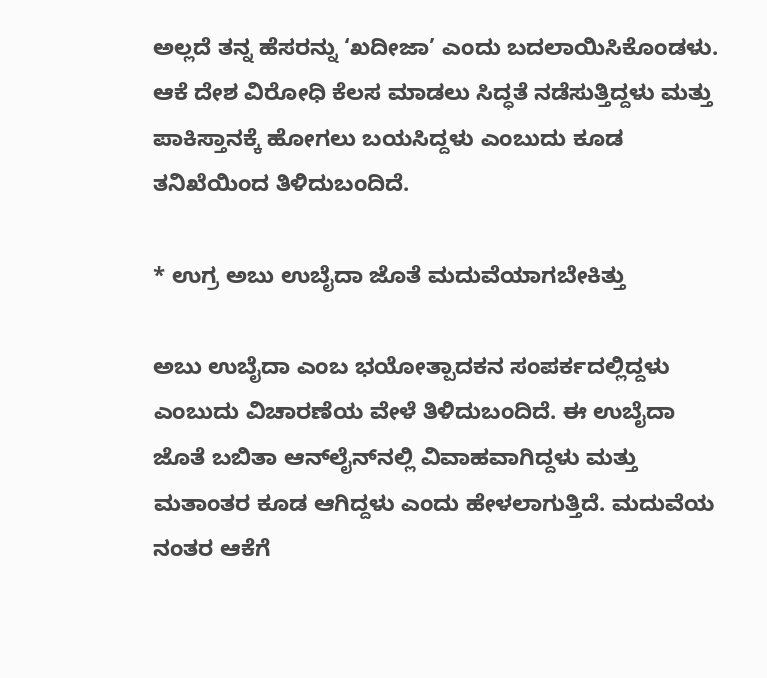ಅಲ್ಲದೆ ತನ್ನ ಹೆಸರನ್ನು ‘ಖದೀಜಾ’ ಎಂದು ಬದಲಾಯಿಸಿಕೊಂಡಳು. ಆಕೆ ದೇಶ ವಿರೋಧಿ ಕೆಲಸ ಮಾಡಲು ಸಿದ್ಧತೆ ನಡೆಸುತ್ತಿದ್ದಳು ಮತ್ತು ಪಾಕಿಸ್ತಾನಕ್ಕೆ ಹೋಗಲು ಬಯಸಿದ್ದಳು ಎಂಬುದು ಕೂಡ ತನಿಖೆಯಿಂದ ತಿಳಿದುಬಂದಿದೆ.

* ಉಗ್ರ ಅಬು ಉಬೈದಾ ಜೊತೆ ಮದುವೆಯಾಗಬೇಕಿತ್ತು

ಅಬು ಉಬೈದಾ ಎಂಬ ಭಯೋತ್ಪಾದಕನ ಸಂಪರ್ಕದಲ್ಲಿದ್ದಳು ಎಂಬುದು ವಿಚಾರಣೆಯ ವೇಳೆ ತಿಳಿದುಬಂದಿದೆ. ಈ ಉಬೈದಾ ಜೊತೆ ಬಬಿತಾ ಆನ್‌ಲೈನ್‌ನಲ್ಲಿ ವಿವಾಹವಾಗಿದ್ದಳು ಮತ್ತು ಮತಾಂತರ ಕೂಡ ಆಗಿದ್ದಳು ಎಂದು ಹೇಳಲಾಗುತ್ತಿದೆ. ಮದುವೆಯ ನಂತರ ಆಕೆಗೆ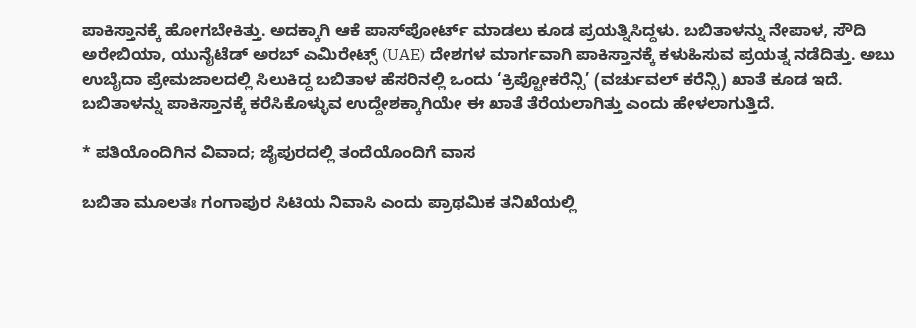ಪಾಕಿಸ್ತಾನಕ್ಕೆ ಹೋಗಬೇಕಿತ್ತು. ಅದಕ್ಕಾಗಿ ಆಕೆ ಪಾಸ್‌ಪೋರ್ಟ್ ಮಾಡಲು ಕೂಡ ಪ್ರಯತ್ನಿಸಿದ್ದಳು. ಬಬಿತಾಳನ್ನು ನೇಪಾಳ, ಸೌದಿ ಅರೇಬಿಯಾ, ಯುನೈಟೆಡ್ ಅರಬ್ ಎಮಿರೇಟ್ಸ್ (UAE) ದೇಶಗಳ ಮಾರ್ಗವಾಗಿ ಪಾಕಿಸ್ತಾನಕ್ಕೆ ಕಳುಹಿಸುವ ಪ್ರಯತ್ನ ನಡೆದಿತ್ತು. ಅಬು ಉಬೈದಾ ಪ್ರೇಮಜಾಲದಲ್ಲಿ ಸಿಲುಕಿದ್ದ ಬಬಿತಾಳ ಹೆಸರಿನಲ್ಲಿ ಒಂದು ‘ಕ್ರಿಪ್ಟೋಕರೆನ್ಸಿ’ (ವರ್ಚುವಲ್ ಕರೆನ್ಸಿ) ಖಾತೆ ಕೂಡ ಇದೆ. ಬಬಿತಾಳನ್ನು ಪಾಕಿಸ್ತಾನಕ್ಕೆ ಕರೆಸಿಕೊಳ್ಳುವ ಉದ್ದೇಶಕ್ಕಾಗಿಯೇ ಈ ಖಾತೆ ತೆರೆಯಲಾಗಿತ್ತು ಎಂದು ಹೇಳಲಾಗುತ್ತಿದೆ.

* ಪತಿಯೊಂದಿಗಿನ ವಿವಾದ; ಜೈಪುರದಲ್ಲಿ ತಂದೆಯೊಂದಿಗೆ ವಾಸ

ಬಬಿತಾ ಮೂಲತಃ ಗಂಗಾಪುರ ಸಿಟಿಯ ನಿವಾಸಿ ಎಂದು ಪ್ರಾಥಮಿಕ ತನಿಖೆಯಲ್ಲಿ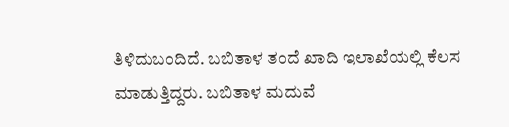ತಿಳಿದುಬಂದಿದೆ. ಬಬಿತಾಳ ತಂದೆ ಖಾದಿ ಇಲಾಖೆಯಲ್ಲಿ ಕೆಲಸ ಮಾಡುತ್ತಿದ್ದರು. ಬಬಿತಾಳ ಮದುವೆ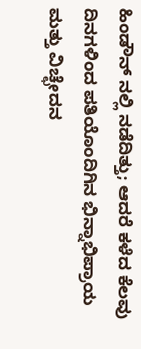ಹಿಂಡೌನ್ ನಲ್ಲಿ ನಡೆದಿತ್ತು; ಆದರೆ ಕಳೆದ ಕೆಲವು ದಿನಗಳಿಂದ ಪತಿಯೊಂದಿಗಿನ ಭಿನ್ನಾಭಿಪ್ರಾಯ ಮತ್ತು ವಿಚ್ಛೇದನ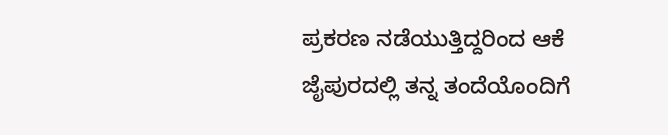ಪ್ರಕರಣ ನಡೆಯುತ್ತಿದ್ದರಿಂದ ಆಕೆ ಜೈಪುರದಲ್ಲಿ ತನ್ನ ತಂದೆಯೊಂದಿಗೆ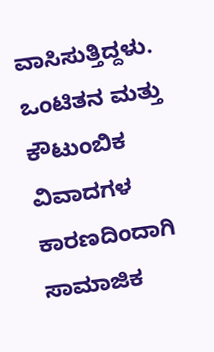ವಾಸಿಸುತ್ತಿದ್ದಳು. ಒಂಟಿತನ ಮತ್ತು ಕೌಟುಂಬಿಕ ವಿವಾದಗಳ ಕಾರಣದಿಂದಾಗಿ ಸಾಮಾಜಿಕ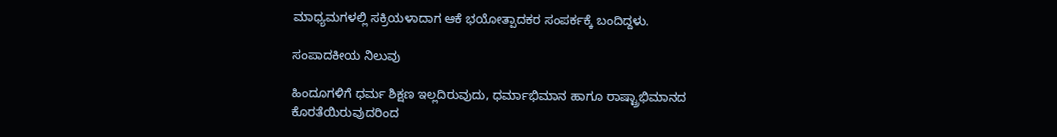ಮಾಧ್ಯಮಗಳಲ್ಲಿ ಸಕ್ರಿಯಳಾದಾಗ ಆಕೆ ಭಯೋತ್ಪಾದಕರ ಸಂಪರ್ಕಕ್ಕೆ ಬಂದಿದ್ದಳು.

ಸಂಪಾದಕೀಯ ನಿಲುವು

ಹಿಂದೂಗಳಿಗೆ ಧರ್ಮ ಶಿಕ್ಷಣ ಇಲ್ಲದಿರುವುದು, ಧರ್ಮಾಭಿಮಾನ ಹಾಗೂ ರಾಷ್ಟ್ರಾಭಿಮಾನದ ಕೊರತೆಯಿರುವುದರಿಂದ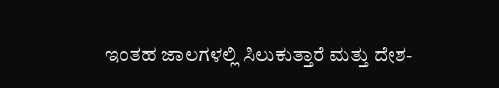ಇಂತಹ ಜಾಲಗಳಲ್ಲಿ ಸಿಲುಕುತ್ತಾರೆ ಮತ್ತು ದೇಶ-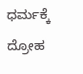ಧರ್ಮಕ್ಕೆ ದ್ರೋಹ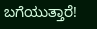ಬಗೆಯುತ್ತಾರೆ!